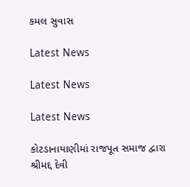કમલ સુવાસ

Latest News

Latest News

Latest News

કોટડાનાયાણીમાં રાજપૂત સમાજ દ્વારા શ્રીમદ્દ દેવી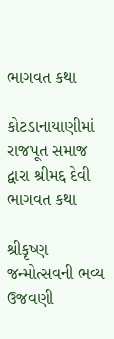ભાગવત કથા

કોટડાનાયાણીમાં રાજપૂત સમાજ દ્વારા શ્રીમદ્દ દેવી ભાગવત કથા

શ્રીકૃષ્ણ જન્મોત્સવની ભવ્ય ઉજવણી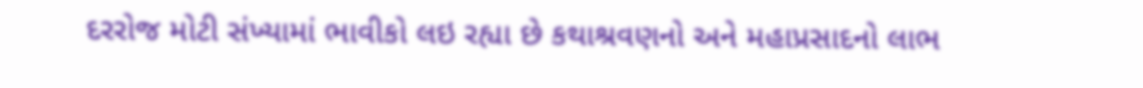દરરોજ મોટી સંખ્યામાં ભાવીકો લઇ રહ્યા છે કથાશ્રવણનો અને મહાપ્રસાદનો લાભ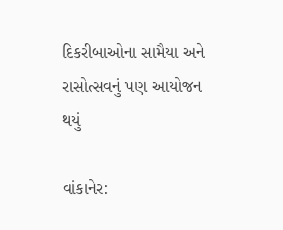દિકરીબાઓના સામૈયા અને રાસોત્સવનું પણ આયોજન થયું

વાંકાનેર: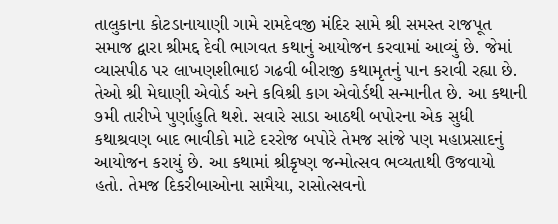તાલુકાના કોટડાનાયાણી ગામે રામદેવજી મંદિર સામે શ્રી સમસ્ત રાજપૂત સમાજ દ્વારા શ્રીમદ્દ દેવી ભાગવત કથાનું આયોજન કરવામાં આવ્યું છે. જેમાં વ્યાસપીઠ પર લાખણશીભાઇ ગઢવી બીરાજી કથામૃતનું પાન કરાવી રહ્યા છે. તેઓ શ્રી મેઘાણી એવોર્ડ અને કવિશ્રી કાગ એવોર્ડથી સન્માનીત છે. આ કથાની ૭મી તારીખે પુર્ણાહુતિ થશે. સવારે સાડા આઠથી બપોરના એક સુધી કથાશ્રવણ બાદ ભાવીકો માટે દરરોજ બપોરે તેમજ સાંજે પણ મહાપ્રસાદનું આયોજન કરાયું છે. આ કથામાં શ્રીકૃષ્ણ જન્મોત્સવ ભવ્યતાથી ઉજવાયો હતો. તેમજ દિકરીબાઓના સામૈયા, રાસોત્સવનો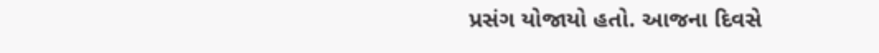પ્રસંગ યોજાયો હતો. આજના દિવસે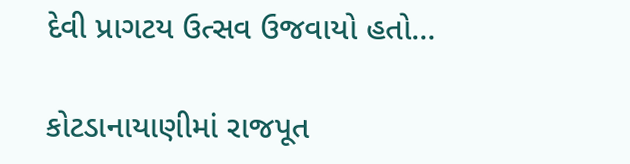દેવી પ્રાગટય ઉત્સવ ઉજવાયો હતો…

કોટડાનાયાણીમાં રાજપૂત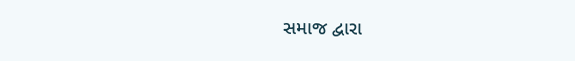સમાજ દ્વારા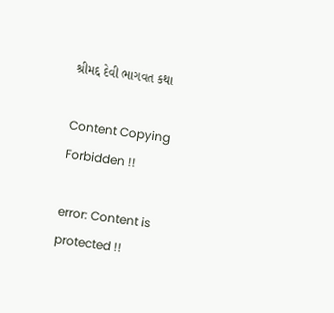શ્રીમદ્દ દેવી ભાગવત કથા

Content Copying Forbidden !!

error: Content is protected !!